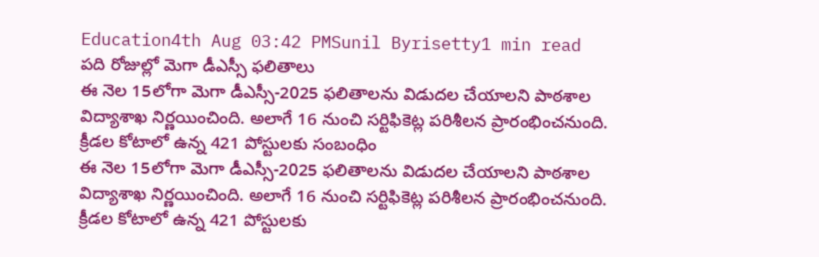Education4th Aug 03:42 PMSunil Byrisetty1 min read
పది రోజుల్లో మెగా డీఎస్సీ ఫలితాలు
ఈ నెల 15లోగా మెగా డీఎస్సీ-2025 ఫలితాలను విడుదల చేయాలని పాఠశాల విద్యాశాఖ నిర్ణయించింది. అలాగే 16 నుంచి సర్టిఫికెట్ల పరిశీలన ప్రారంభించనుంది. క్రీడల కోటాలో ఉన్న 421 పోస్టులకు సంబంధిం
ఈ నెల 15లోగా మెగా డీఎస్సీ-2025 ఫలితాలను విడుదల చేయాలని పాఠశాల విద్యాశాఖ నిర్ణయించింది. అలాగే 16 నుంచి సర్టిఫికెట్ల పరిశీలన ప్రారంభించనుంది. క్రీడల కోటాలో ఉన్న 421 పోస్టులకు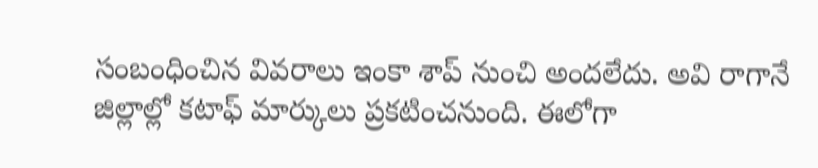సంబంధించిన వివరాలు ఇంకా శాప్ నుంచి అందలేదు. అవి రాగానే జిల్లాల్లో కటాఫ్ మార్కులు ప్రకటించనుంది. ఈలోగా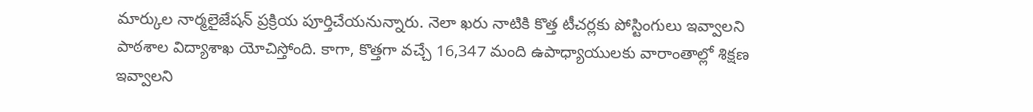మార్కుల నార్మలైజేషన్ ప్రక్రియ పూర్తిచేయనున్నారు. నెలా ఖరు నాటికి కొత్త టీచర్లకు పోస్టింగులు ఇవ్వాలని పాఠశాల విద్యాశాఖ యోచిస్తోంది. కాగా, కొత్తగా వచ్చే 16,347 మంది ఉపాధ్యాయులకు వారాంతాల్లో శిక్షణ ఇవ్వాలని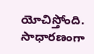యోచిస్తోంది. సాధారణంగా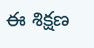ఈ శిక్షణ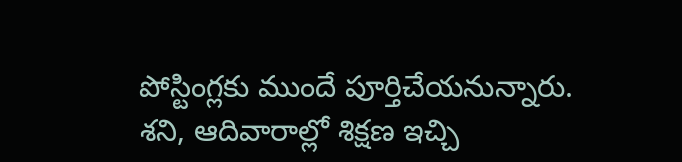పోస్టింగ్లకు ముందే పూర్తిచేయనున్నారు. శని, ఆదివారాల్లో శిక్షణ ఇచ్చి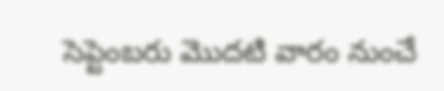సెప్టెంబరు మొదటి వారం నుంచే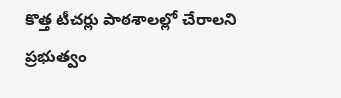కొత్త టీచర్లు పాఠశాలల్లో చేరాలని ప్రభుత్వం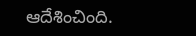ఆదేశించింది.